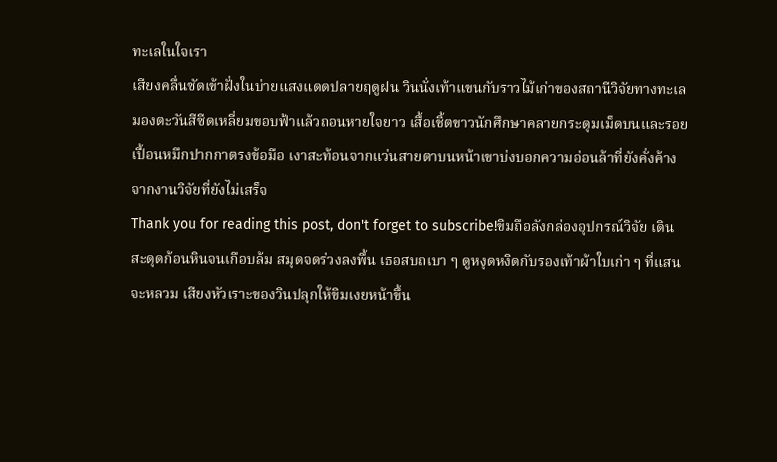ทะเลในใจเรา
เสียงคลื่นซัดเข้าฝั่งในบ่ายแสงแดดปลายฤดูฝน วินนั่งเท้าแขนกับราวไม้เก่าของสถานีวิจัยทางทะเล มองตะวันสีซีดเหลี่ยมขอบฟ้าแล้วถอนหายใจยาว เสื้อเชิ้ตขาวนักศึกษาคลายกระดุมเม็ดบนและรอยเปื้อนหมึกปากกาตรงข้อมือ เงาสะท้อนจากแว่นสายตาบนหน้าเขาบ่งบอกความอ่อนล้าที่ยังคั่งค้างจากงานวิจัยที่ยังไม่เสร็จ
Thank you for reading this post, don't forget to subscribe!ขิมถือลังกล่องอุปกรณ์วิจัย เดินสะดุดก้อนหินจนเกือบล้ม สมุดจดร่วงลงพื้น เธอสบถเบา ๆ ดูหงุดหงิดกับรองเท้าผ้าใบเก่า ๆ ที่แสนจะหลวม เสียงหัวเราะของวินปลุกให้ขิมเงยหน้าขึ้น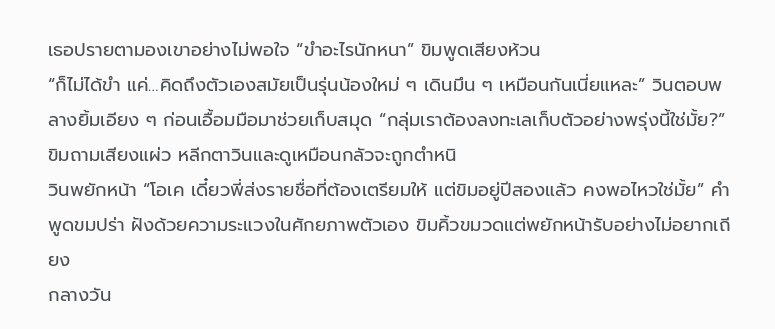เธอปรายตามองเขาอย่างไม่พอใจ “ขำอะไรนักหนา” ขิมพูดเสียงห้วน
“ก็ไม่ได้ขำ แค่…คิดถึงตัวเองสมัยเป็นรุ่นน้องใหม่ ๆ เดินมึน ๆ เหมือนกันเนี่ยแหละ” วินตอบพลางยิ้มเอียง ๆ ก่อนเอื้อมมือมาช่วยเก็บสมุด “กลุ่มเราต้องลงทะเลเก็บตัวอย่างพรุ่งนี้ใช่มั้ย?” ขิมถามเสียงแผ่ว หลีกตาวินและดูเหมือนกลัวจะถูกตำหนิ
วินพยักหน้า “โอเค เดี๋ยวพี่ส่งรายชื่อที่ต้องเตรียมให้ แต่ขิมอยู่ปีสองแล้ว คงพอไหวใช่มั้ย” คำพูดขมปร่า ฝังด้วยความระแวงในศักยภาพตัวเอง ขิมคิ้วขมวดแต่พยักหน้ารับอย่างไม่อยากเถียง
กลางวัน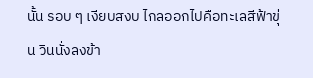นั้น รอบ ๆ เงียบสงบ ไกลออกไปคือทะเลสีฟ้าขุ่น วินนั่งลงข้า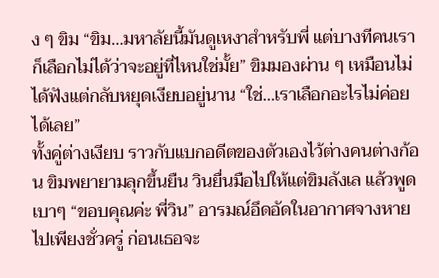ง ๆ ขิม “ขิม…มหาลัยนี้มันดูเหงาสำหรับพี่ แต่บางทีคนเราก็เลือกไม่ได้ว่าจะอยู่ที่ไหนใช่มั้ย” ขิมมองผ่าน ๆ เหมือนไม่ได้ฟังแต่กลับหยุดเงียบอยู่นาน “ใช่…เราเลือกอะไรไม่ค่อยได้เลย”
ทั้งคู่ต่างเงียบ ราวกับแบกอดีตของตัวเองไว้ต่างคนต่างก้อน ขิมพยายามลุกขึ้นยืน วินยื่นมือไปให้แต่ขิมลังเล แล้วพูดเบาๆ “ขอบคุณค่ะ พี่วิน” อารมณ์อึดอัดในอากาศจางหายไปเพียงชั่วครู่ ก่อนเธอจะ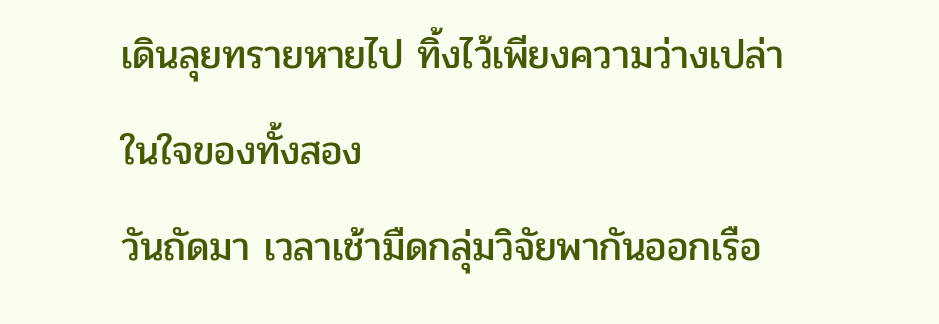เดินลุยทรายหายไป ทิ้งไว้เพียงความว่างเปล่าในใจของทั้งสอง
วันถัดมา เวลาเช้ามืดกลุ่มวิจัยพากันออกเรือ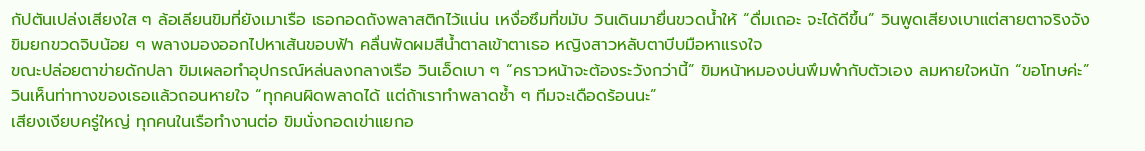กัปตันเปล่งเสียงใส ๆ ล้อเลียนขิมที่ยังเมาเรือ เธอกอดถังพลาสติกไว้แน่น เหงื่อซึมที่ขมับ วินเดินมายื่นขวดน้ำให้ “ดื่มเถอะ จะได้ดีขึ้น” วินพูดเสียงเบาแต่สายตาจริงจัง ขิมยกขวดจิบน้อย ๆ พลางมองออกไปหาเส้นขอบฟ้า คลื่นพัดผมสีน้ำตาลเข้าตาเธอ หญิงสาวหลับตาบีบมือหาแรงใจ
ขณะปล่อยตาข่ายดักปลา ขิมเผลอทำอุปกรณ์หล่นลงกลางเรือ วินเอ็ดเบา ๆ “คราวหน้าจะต้องระวังกว่านี้” ขิมหน้าหมองบ่นพึมพำกับตัวเอง ลมหายใจหนัก “ขอโทษค่ะ” วินเห็นท่าทางของเธอแล้วถอนหายใจ “ทุกคนผิดพลาดได้ แต่ถ้าเราทำพลาดซ้ำ ๆ ทีมจะเดือดร้อนนะ”
เสียงเงียบครู่ใหญ่ ทุกคนในเรือทำงานต่อ ขิมนั่งกอดเข่าแยกอ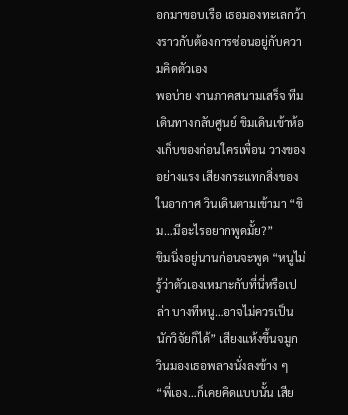อกมาขอบเรือ เธอมองทะเลกว้างราวกับต้องการซ่อนอยู่กับความคิดตัวเอง
พอบ่าย งานภาคสนามเสร็จ ทีมเดินทางกลับศูนย์ ขิมเดินเข้าห้องเก็บของก่อนใครเพื่อน วางของอย่างแรง เสียงกระแทกสิ่งของในอากาศ วินเดินตามเข้ามา “ขิม…มีอะไรอยากพูดมั้ย?”
ขิมนิ่งอยู่นานก่อนจะพูด “หนูไม่รู้ว่าตัวเองเหมาะกับที่นี่หรือเปล่า บางทีหนู…อาจไม่ควรเป็นนักวิจัยก็ได้” เสียงแห้งขึ้นจมูก วินมองเธอพลางนั่งลงข้าง ๆ
“พี่เอง…ก็เคยคิดแบบนั้น เสีย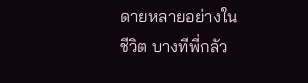ดายหลายอย่างในชีวิต บางทีพี่กลัว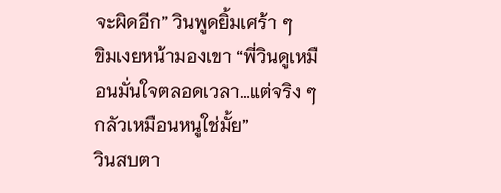จะผิดอีก” วินพูดยิ้มเศร้า ๆ
ขิมเงยหน้ามองเขา “พี่วินดูเหมือนมั่นใจตลอดเวลา…แต่จริง ๆ กลัวเหมือนหนูใช่มั้ย”
วินสบตา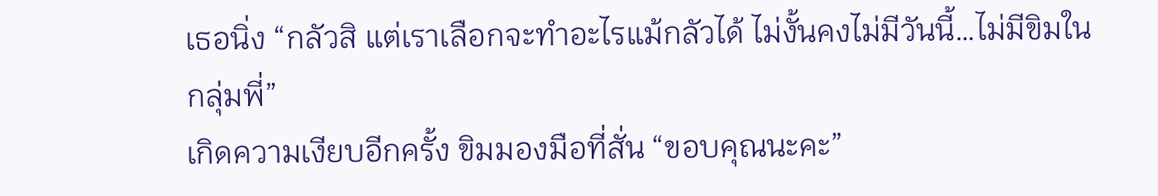เธอนิ่ง “กลัวสิ แต่เราเลือกจะทำอะไรแม้กลัวได้ ไม่งั้นคงไม่มีวันนี้…ไม่มีขิมในกลุ่มพี่”
เกิดความเงียบอีกครั้ง ขิมมองมือที่สั่น “ขอบคุณนะคะ”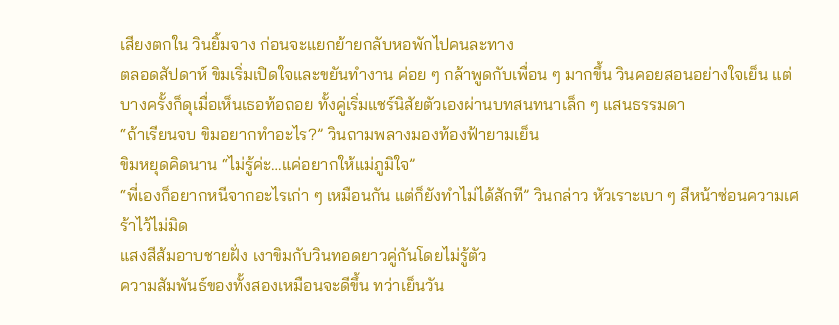เสียงตกใน วินยิ้มจาง ก่อนจะแยกย้ายกลับหอพักไปคนละทาง
ตลอดสัปดาห์ ขิมเริ่มเปิดใจและขยันทำงาน ค่อย ๆ กล้าพูดกับเพื่อน ๆ มากขึ้น วินคอยสอนอย่างใจเย็น แต่บางครั้งก็ดุเมื่อเห็นเธอท้อถอย ทั้งคู่เริ่มแชร์นิสัยตัวเองผ่านบทสนทนาเล็ก ๆ แสนธรรมดา
“ถ้าเรียนจบ ขิมอยากทำอะไร?” วินถามพลางมองท้องฟ้ายามเย็น
ขิมหยุดคิดนาน “ไม่รู้ค่ะ…แค่อยากให้แม่ภูมิใจ”
“พี่เองก็อยากหนีจากอะไรเก่า ๆ เหมือนกัน แต่ก็ยังทำไม่ได้สักที” วินกล่าว หัวเราะเบา ๆ สีหน้าซ่อนความเศร้าไว้ไม่มิด
แสงสีส้มอาบชายฝั่ง เงาขิมกับวินทอดยาวคู่กันโดยไม่รู้ตัว
ความสัมพันธ์ของทั้งสองเหมือนจะดีขึ้น ทว่าเย็นวัน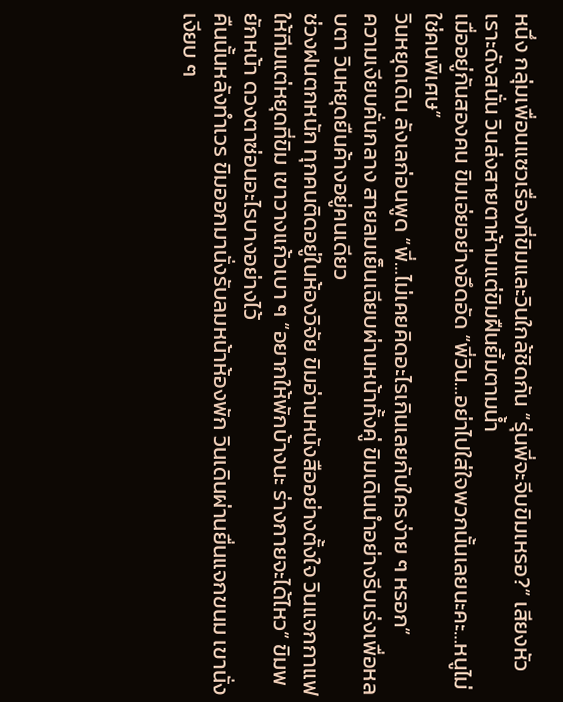หนึ่ง กลุ่มเพื่อนแซวเรื่องที่ขิมและวินใกล้ชิดกัน “รุ่นพี่จะจีบขิมเหรอ?” เสียงหัวเราะดังสนั่น วินส่งสายตาห้ามแต่ขิมฝืนยิ้มตามน้ำ
เมื่ออยู่กันสองคน ขิมเอ่ยอย่างอึดอัด “พี่วิน…อย่าไปใส่ใจพวกนั้นเลยนะคะ…หนูไม่ใช่คนพิเศษ”
วินหยุดเดิน ลังเลก่อนพูด “พี่…ไม่เคยคิดอะไรเกินเลยกับใครง่าย ๆ หรอก”
ความเงียบคั่นกลาง สายลมเย็นเฉียบผ่านหน้าทั้งคู่ ขิมเดินนำอย่างรีบเร่งเพื่อหลบตา วินหยุดยืนค้างอยู่คนเดียว
ช่วงฝนตกหนัก ทุกคนติดอยู่ในห้องวิจัย ขิมอ่านหนังสืออย่างตั้งใจ วินแจกกาแฟให้ทีมแต่หยุดที่ขิม เขาวางแก้วเบา ๆ “อยากให้พักบ้างนะ ร่างกายจะได้ไหว” ขิมพยักหน้า ดวงตาซ่อนอะไรบางอย่างไว้
คืนนั้นหลังทำเวร ขิมออกมานั่งรับลมหน้าห้องพัก วินเดินผ่านยื่นแจกขนม เขานั่งเงียบ ๆ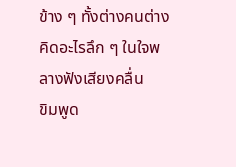ข้าง ๆ ทั้งต่างคนต่างคิดอะไรลึก ๆ ในใจพลางฟังเสียงคลื่น
ขิมพูด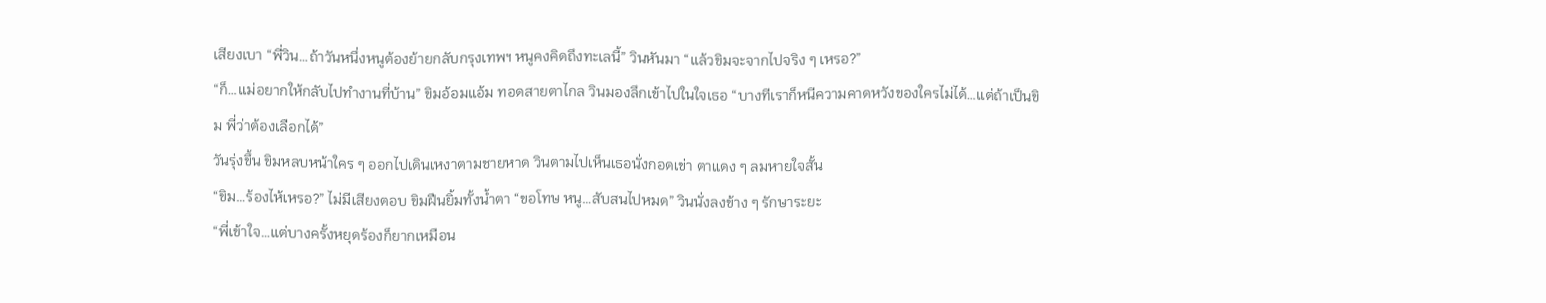เสียงเบา “พี่วิน…ถ้าวันหนึ่งหนูต้องย้ายกลับกรุงเทพฯ หนูคงคิดถึงทะเลนี้” วินหันมา “แล้วขิมจะจากไปจริง ๆ เหรอ?”
“ก็…แม่อยากให้กลับไปทำงานที่บ้าน” ขิมอ้อมแอ้ม ทอดสายตาไกล วินมองลึกเข้าไปในใจเธอ “บางทีเราก็หนีความคาดหวังของใครไม่ได้…แต่ถ้าเป็นขิม พี่ว่าต้องเลือกได้”
วันรุ่งขึ้น ขิมหลบหน้าใคร ๆ ออกไปเดินเหงาตามชายหาด วินตามไปเห็นเธอนั่งกอดเข่า ตาแดง ๆ ลมหายใจสั้น
“ขิม…ร้องไห้เหรอ?” ไม่มีเสียงตอบ ขิมฝืนยิ้มทั้งน้ำตา “ขอโทษ หนู…สับสนไปหมด” วินนั่งลงข้าง ๆ รักษาระยะ
“พี่เข้าใจ…แต่บางครั้งหยุดร้องก็ยากเหมือน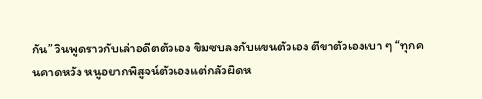กัน” วินพูดราวกับเล่าอดีตตัวเอง ขิมซบลงกับแขนตัวเอง ตีขาตัวเองเบา ๆ “ทุกคนคาดหวัง หนูอยากพิสูจน์ตัวเองแต่กลัวผิดห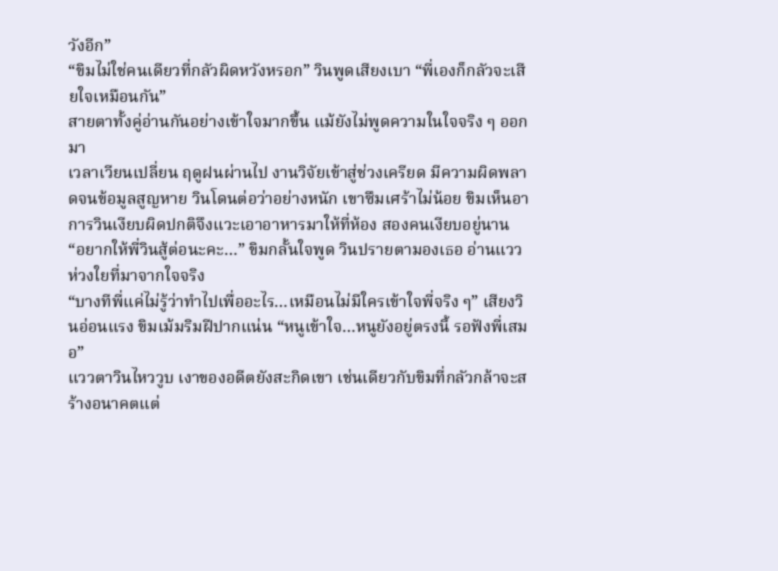วังอีก”
“ขิมไม่ใช่คนเดียวที่กลัวผิดหวังหรอก” วินพูดเสียงเบา “พี่เองก็กลัวจะเสียใจเหมือนกัน”
สายตาทั้งคู่อ่านกันอย่างเข้าใจมากขึ้น แม้ยังไม่พูดความในใจจริง ๆ ออกมา
เวลาเวียนเปลี่ยน ฤดูฝนผ่านไป งานวิจัยเข้าสู่ช่วงเครียด มีความผิดพลาดจนข้อมูลสูญหาย วินโดนต่อว่าอย่างหนัก เขาซึมเศร้าไม่น้อย ขิมเห็นอาการวินเงียบผิดปกติจึงแวะเอาอาหารมาให้ที่ห้อง สองคนเงียบอยู่นาน
“อยากให้พี่วินสู้ต่อนะคะ…” ขิมกลั้นใจพูด วินปรายตามองเธอ อ่านแววห่วงใยที่มาจากใจจริง
“บางทีพี่แค่ไม่รู้ว่าทำไปเพื่ออะไร…เหมือนไม่มีใครเข้าใจพี่จริง ๆ” เสียงวินอ่อนแรง ขิมเม้มริมฝีปากแน่น “หนูเข้าใจ…หนูยังอยู่ตรงนี้ รอฟังพี่เสมอ”
แววตาวินไหววูบ เงาของอดีตยังสะกิดเขา เช่นเดียวกับขิมที่กลัวกล้าจะสร้างอนาคตแต่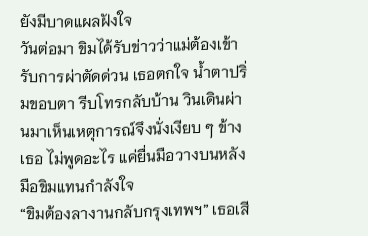ยังมีบาดแผลฝังใจ
วันต่อมา ขิมได้รับข่าวว่าแม่ต้องเข้ารับการผ่าตัดด่วน เธอตกใจ น้ำตาปริ่มขอบตา รีบโทรกลับบ้าน วินเดินผ่านมาเห็นเหตุการณ์จึงนั่งเงียบ ๆ ข้างเธอ ไม่พูดอะไร แค่ยื่นมือวางบนหลังมือขิมแทนกำลังใจ
“ขิมต้องลางานกลับกรุงเทพฯ” เธอเสี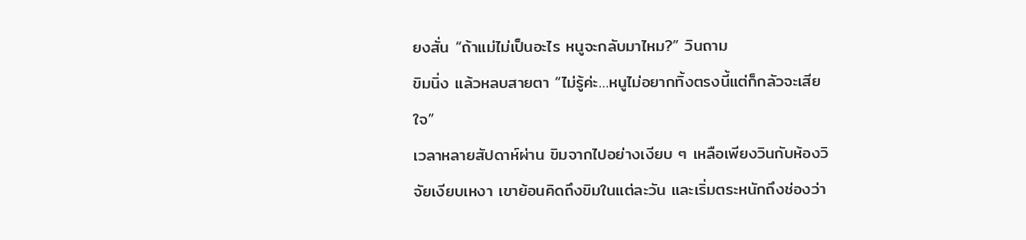ยงสั่น “ถ้าแม่ไม่เป็นอะไร หนูจะกลับมาไหม?” วินถาม
ขิมนิ่ง แล้วหลบสายตา “ไม่รู้ค่ะ…หนูไม่อยากทิ้งตรงนี้แต่ก็กลัวจะเสียใจ”
เวลาหลายสัปดาห์ผ่าน ขิมจากไปอย่างเงียบ ๆ เหลือเพียงวินกับห้องวิจัยเงียบเหงา เขาย้อนคิดถึงขิมในแต่ละวัน และเริ่มตระหนักถึงช่องว่า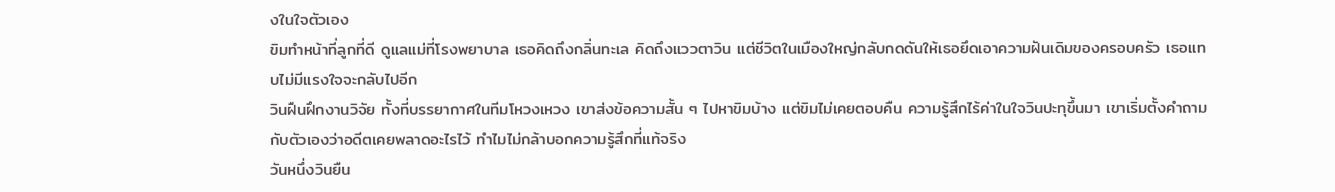งในใจตัวเอง
ขิมทำหน้าที่ลูกที่ดี ดูแลแม่ที่โรงพยาบาล เธอคิดถึงกลิ่นทะเล คิดถึงแววตาวิน แต่ชีวิตในเมืองใหญ่กลับกดดันให้เธอยึดเอาความฝันเดิมของครอบครัว เธอแทบไม่มีแรงใจจะกลับไปอีก
วินฝืนฝึกงานวิจัย ทั้งที่บรรยากาศในทีมโหวงเหวง เขาส่งข้อความสั้น ๆ ไปหาขิมบ้าง แต่ขิมไม่เคยตอบคืน ความรู้สึกไร้ค่าในใจวินปะทุขึ้นมา เขาเริ่มตั้งคำถามกับตัวเองว่าอดีตเคยพลาดอะไรไว้ ทำไมไม่กล้าบอกความรู้สึกที่แท้จริง
วันหนึ่งวินยืน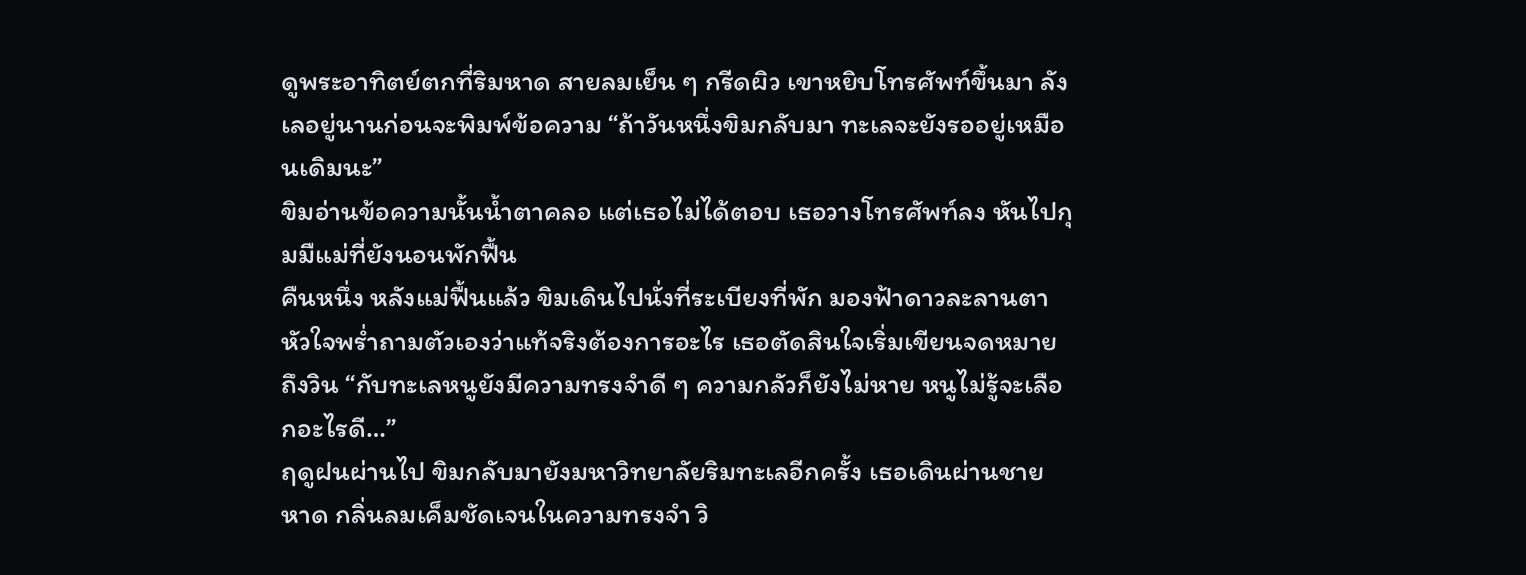ดูพระอาทิตย์ตกที่ริมหาด สายลมเย็น ๆ กรีดผิว เขาหยิบโทรศัพท์ขึ้นมา ลังเลอยู่นานก่อนจะพิมพ์ข้อความ “ถ้าวันหนึ่งขิมกลับมา ทะเลจะยังรออยู่เหมือนเดิมนะ”
ขิมอ่านข้อความนั้นน้ำตาคลอ แต่เธอไม่ได้ตอบ เธอวางโทรศัพท์ลง หันไปกุมมืแม่ที่ยังนอนพักฟื้น
คืนหนึ่ง หลังแม่ฟื้นแล้ว ขิมเดินไปนั่งที่ระเบียงที่พัก มองฟ้าดาวละลานตา หัวใจพร่ำถามตัวเองว่าแท้จริงต้องการอะไร เธอตัดสินใจเริ่มเขียนจดหมายถึงวิน “กับทะเลหนูยังมีความทรงจำดี ๆ ความกลัวก็ยังไม่หาย หนูไม่รู้จะเลือกอะไรดี…”
ฤดูฝนผ่านไป ขิมกลับมายังมหาวิทยาลัยริมทะเลอีกครั้ง เธอเดินผ่านชายหาด กลิ่นลมเค็มชัดเจนในความทรงจำ วิ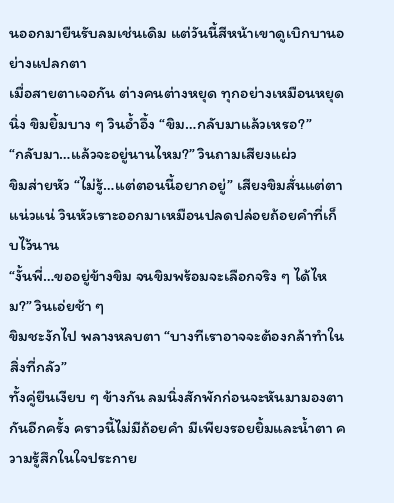นออกมายืนรับลมเช่นเดิม แต่วันนี้สีหน้าเขาดูเบิกบานอย่างแปลกตา
เมื่อสายตาเจอกัน ต่างคนต่างหยุด ทุกอย่างเหมือนหยุดนิ่ง ขิมยิ้มบาง ๆ วินอ้ำอึ้ง “ขิม…กลับมาแล้วเหรอ?”
“กลับมา…แล้วจะอยู่นานไหม?” วินถามเสียงแผ่ว
ขิมส่ายหัว “ไม่รู้…แต่ตอนนี้อยากอยู่” เสียงขิมสั่นแต่ตาแน่วแน่ วินหัวเราะออกมาเหมือนปลดปล่อยถ้อยคำที่เก็บไว้นาน
“งั้นพี่…ขออยู่ข้างขิม จนขิมพร้อมจะเลือกจริง ๆ ได้ไหม?” วินเอ่ยช้า ๆ
ขิมชะงักไป พลางหลบตา “บางทีเราอาจจะต้องกล้าทำในสิ่งที่กลัว”
ทั้งคู่ยืนเงียบ ๆ ข้างกัน ลมนิ่งสักพักก่อนจะหันมามองตากันอีกครั้ง คราวนี้ไม่มีถ้อยคำ มีเพียงรอยยิ้มและน้ำตา ความรู้สึกในใจประกาย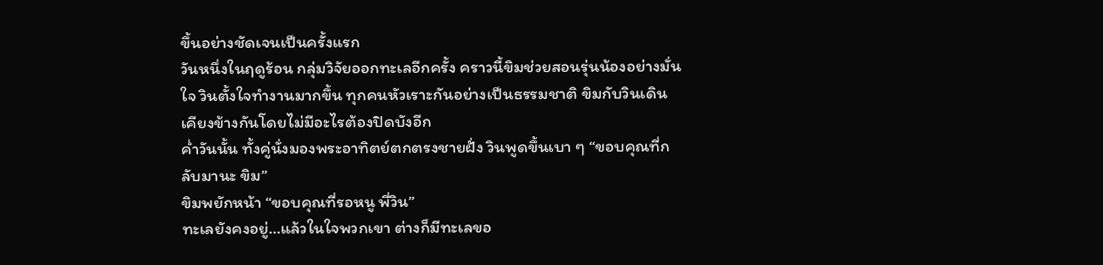ขึ้นอย่างชัดเจนเป็นครั้งแรก
วันหนึ่งในฤดูร้อน กลุ่มวิจัยออกทะเลอีกครั้ง คราวนี้ขิมช่วยสอนรุ่นน้องอย่างมั่นใจ วินตั้งใจทำงานมากขึ้น ทุกคนหัวเราะกันอย่างเป็นธรรมชาติ ขิมกับวินเดินเคียงข้างกันโดยไม่มีอะไรต้องปิดบังอีก
ค่ำวันนั้น ทั้งคู่นั่งมองพระอาทิตย์ตกตรงชายฝั่ง วินพูดขึ้นเบา ๆ “ขอบคุณที่กลับมานะ ขิม”
ขิมพยักหน้า “ขอบคุณที่รอหนู พี่วิน”
ทะเลยังคงอยู่…แล้วในใจพวกเขา ต่างก็มีทะเลขอ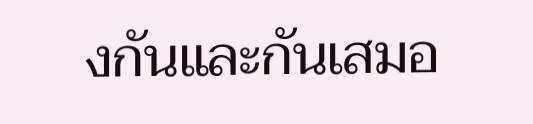งกันและกันเสมอ